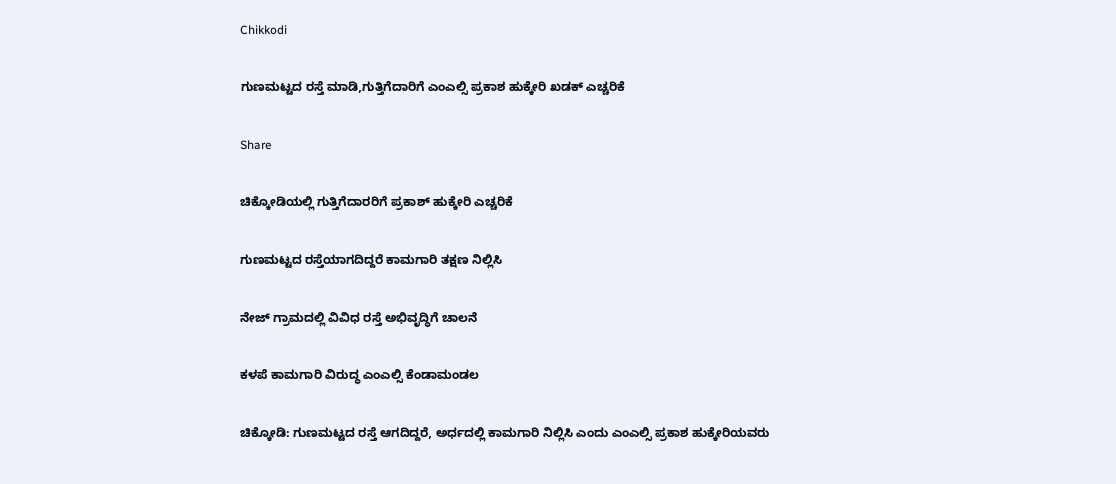Chikkodi

ಗುಣಮಟ್ಟದ ರಸ್ತೆ ಮಾಡಿ,ಗುತ್ತಿಗೆದಾರಿಗೆ ಎಂಎಲ್ಸಿ ಪ್ರಕಾಶ ಹುಕ್ಕೇರಿ ಖಡಕ್ ಎಚ್ಚರಿಕೆ

Share

ಚಿಕ್ಕೋಡಿಯಲ್ಲಿ ಗುತ್ತಿಗೆದಾರರಿಗೆ ಪ್ರಕಾಶ್ ಹುಕ್ಕೇರಿ ಎಚ್ಚರಿಕೆ

ಗುಣಮಟ್ಟದ ರಸ್ತೆಯಾಗದಿದ್ದರೆ ಕಾಮಗಾರಿ ತಕ್ಷಣ ನಿಲ್ಲಿಸಿ

ನೇಜ್ ಗ್ರಾಮದಲ್ಲಿ ವಿವಿಧ ರಸ್ತೆ ಅಭಿವೃದ್ಧಿಗೆ ಚಾಲನೆ

ಕಳಪೆ ಕಾಮಗಾರಿ ವಿರುದ್ಧ ಎಂಎಲ್ಸಿ ಕೆಂಡಾಮಂಡಲ

ಚಿಕ್ಕೋಡಿ: ಗುಣಮಟ್ಟದ ರಸ್ತೆ ಆಗದಿದ್ದರೆ, ಅರ್ಧದಲ್ಲಿ ಕಾಮಗಾರಿ ನಿಲ್ಲಿಸಿ ಎಂದು ಎಂಎಲ್ಸಿ ಪ್ರಕಾಶ ಹುಕ್ಕೇರಿಯವರು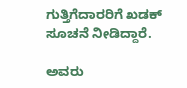ಗುತ್ತಿಗೆದಾರರಿಗೆ ಖಡಕ್ ಸೂಚನೆ ನೀಡಿದ್ದಾರೆ.

ಅವರು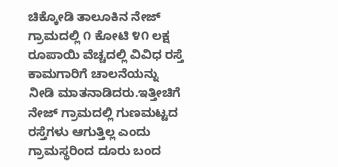ಚಿಕ್ಕೋಡಿ ತಾಲೂಕಿನ ‌ನೇಜ್ ಗ್ರಾಮದಲ್ಲಿ ೧ ಕೋಟಿ ೪೧ ಲಕ್ಷ ರೂಪಾಯಿ ವೆಚ್ಚದಲ್ಲಿ ವಿವಿಧ ರಸ್ತೆ ಕಾಮಗಾರಿಗೆ ಚಾಲನೆಯನ್ನು ನೀಡಿ ಮಾತನಾಡಿದರು.ಇತ್ತೀಚಿಗೆ ನೇಜ್ ಗ್ರಾಮದಲ್ಲಿ‌ ಗುಣಮಟ್ಟದ ರಸ್ತೆಗಳು ಆಗುತ್ತಿಲ್ಲ ಎಂದು ಗ್ರಾಮಸ್ಥರಿಂದ ದೂರು ಬಂದ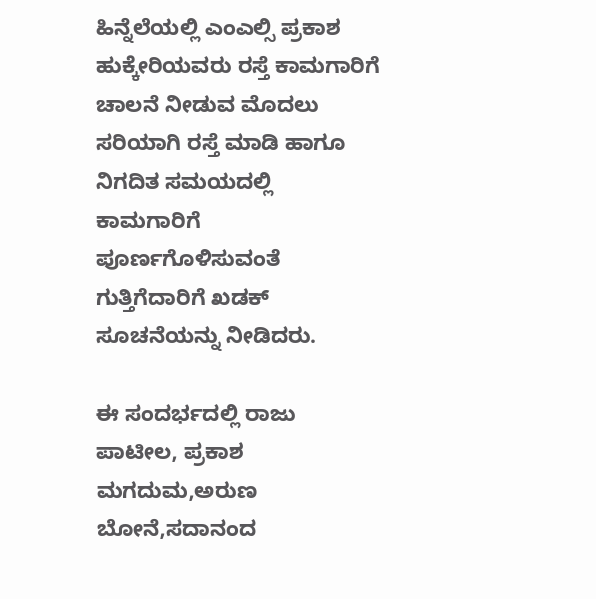ಹಿನ್ನೆಲೆಯಲ್ಲಿ ಎಂಎಲ್ಸಿ ಪ್ರಕಾಶ ಹುಕ್ಕೇರಿಯವರು ರಸ್ತೆ ಕಾಮಗಾರಿಗೆ ಚಾಲನೆ ನೀಡುವ ಮೊದಲು ಸರಿಯಾಗಿ ರಸ್ತೆ ಮಾಡಿ ಹಾಗೂ ನಿಗದಿತ ಸಮಯದಲ್ಲಿ ಕಾಮಗಾರಿಗೆ ಪೂರ್ಣಗೊಳಿಸುವಂತೆ ಗುತ್ತಿಗೆದಾರಿಗೆ ಖಡಕ್ ಸೂಚನೆಯನ್ನು ನೀಡಿದರು.

ಈ ಸಂದರ್ಭದಲ್ಲಿ ರಾಜು ಪಾಟೀಲ, ಪ್ರಕಾಶ ಮಗದುಮ,ಅರುಣ ಬೋನೆ,ಸದಾನಂದ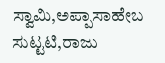ಸ್ವಾಮಿ,ಅಪ್ಪಾಸಾಹೇಬ ಸುಟ್ಟಟಿ,ರಾಜು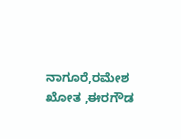ನಾಗೂರೆ,ರಮೇಶ ಖೋತ ,ಈರಗೌಡ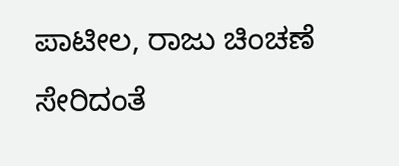ಪಾಟೀಲ, ರಾಜು ಚಿಂಚಣೆ ಸೇರಿದಂತೆ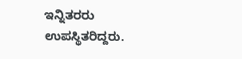ಇನ್ನಿತರರು ಉಪಸ್ಥಿತರಿದ್ದರು.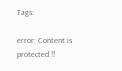Tags:

error: Content is protected !!